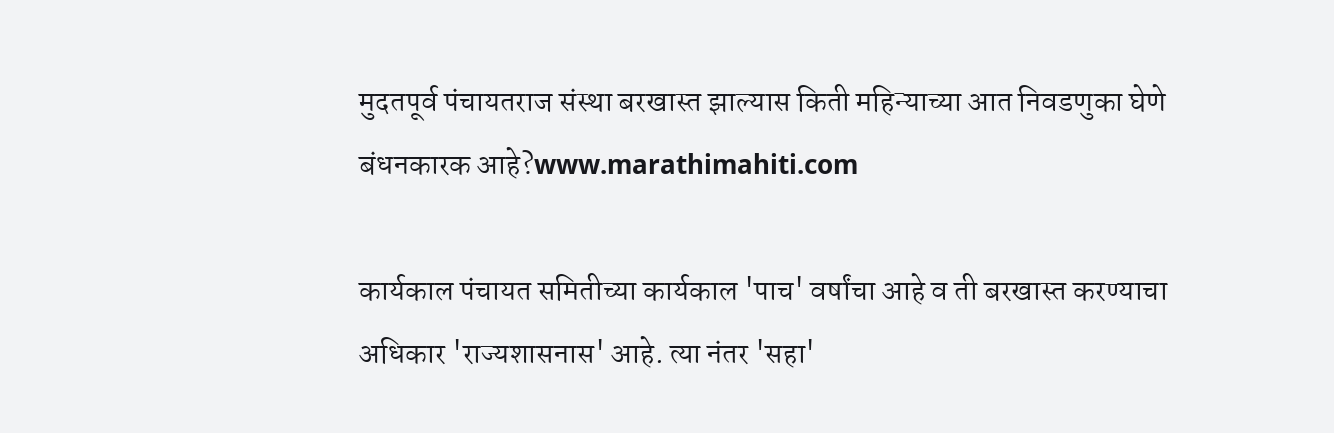मुदतपूर्व पंचायतराज संस्था बरखास्त झाल्यास किती महिन्याच्या आत निवडणुका घेणे बंधनकारक आहे?www.marathimahiti.com

कार्यकाल पंचायत समितीच्या कार्यकाल 'पाच' वर्षांचा आहे व ती बरखास्त करण्याचा अधिकार 'राज्यशासनास' आहे. त्या नंतर 'सहा'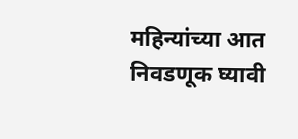महिन्यांच्या आत निवडणूक घ्यावी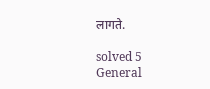लागते.

solved 5
General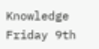Knowledge Friday 9th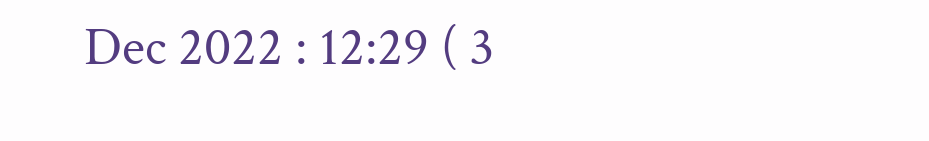Dec 2022 : 12:29 ( 3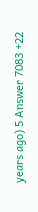years ago) 5 Answer 7083 +22